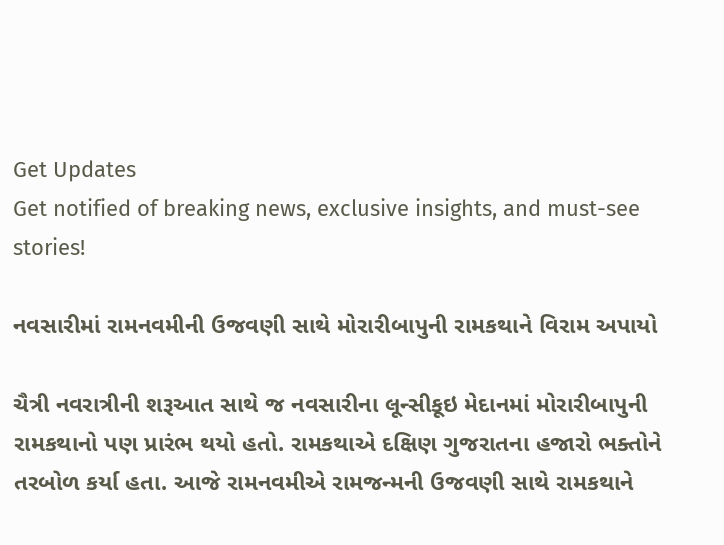Get Updates
Get notified of breaking news, exclusive insights, and must-see stories!

નવસારીમાં રામનવમીની ઉજવણી સાથે મોરારીબાપુની રામકથાને વિરામ અપાયો

ચૈત્રી નવરાત્રીની શરૂઆત સાથે જ નવસારીના લૂન્સીકૂઇ મેદાનમાં મોરારીબાપુની રામકથાનો પણ પ્રારંભ થયો હતો. રામકથાએ દક્ષિણ ગુજરાતના હજારો ભક્તોને તરબોળ કર્યા હતા. આજે રામનવમીએ રામજન્મની ઉજવણી સાથે રામકથાને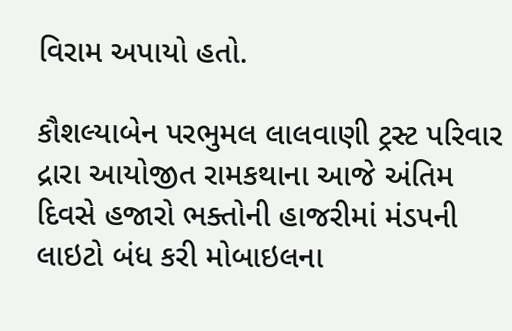વિરામ અપાયો હતો.

કૌશલ્યાબેન પરભુમલ લાલવાણી ટ્રસ્ટ પરિવાર દ્રારા આયોજીત રામકથાના આજે અંતિમ દિવસે હજારો ભક્તોની હાજરીમાં મંડપની લાઇટો બંધ કરી મોબાઇલના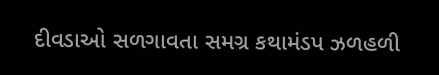દીવડાઓ સળગાવતા સમગ્ર કથામંડપ ઝળહળી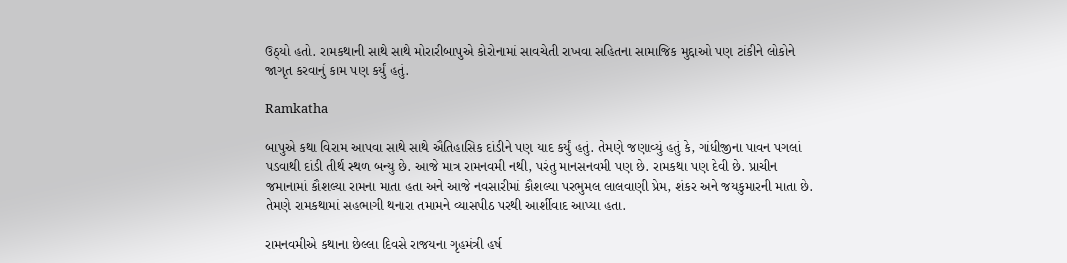ઉઠ્યો હતો. રામકથાની સાથે સાથે મોરારીબાપુએ કોરોનામાં સાવચેતી રાખવા સહિતના સામાજિક મુદ્દાઓ પણ ટાંકીને લોકોને જાગૃત કરવાનું કામ પણ કર્યું હતું.

Ramkatha

બાપુએ કથા વિરામ આપવા સાથે સાથે ઐતિહાસિક દાંડીને પણ યાદ કર્યું હતું. તેમણે જણાવ્યું હતું કે, ગાંધીજીના પાવન પગલાં પડવાથી દાંડી તીર્થ સ્થળ બન્યુ છે. આજે માત્ર રામનવમી નથી, પરંતુ માનસનવમી પણ છે. રામકથા પણ દેવી છે. પ્રાચીન જમાનામાં કૌશલ્યા રામના માતા હતા અને આજે નવસારીમાં કૌશલ્યા પરભુમલ લાલવાણી પ્રેમ, શંકર અને જયકુમારની માતા છે. તેમણે રામકથામાં સહભાગી થનારા તમામને વ્યાસપીઠ પરથી આર્શીવાદ આપ્યા હતા.

રામનવમીએ કથાના છેલ્લા દિવસે રાજયના ગૃહમંત્રી હર્ષ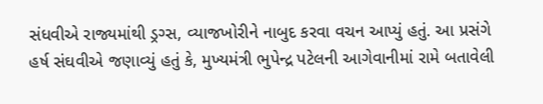સંધવીએ રાજ્યમાંથી ડ્રગ્સ, વ્યાજખોરીને નાબુદ કરવા વચન આપ્યું હતું. આ પ્રસંગે હર્ષ સંઘવીએ જણાવ્યું હતું કે, મુખ્યમંત્રી ભુપેન્દ્ર પટેલની આગેવાનીમાં રામે બતાવેલી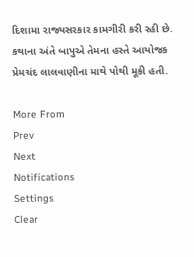દિશામા રાજ્યસરકાર કામગીરી કરી રહી છે. કથાના અંતે બાપુએ તેમના હસ્તે આયોજક પ્રેમચંદ લાલવાણીના માથે પોથી મૂકી હતી.

More From
Prev
Next
Notifications
Settings
Clear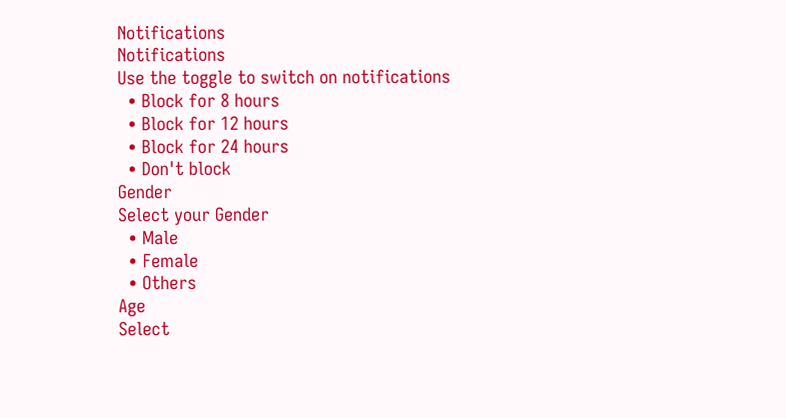Notifications
Notifications
Use the toggle to switch on notifications
  • Block for 8 hours
  • Block for 12 hours
  • Block for 24 hours
  • Don't block
Gender
Select your Gender
  • Male
  • Female
  • Others
Age
Select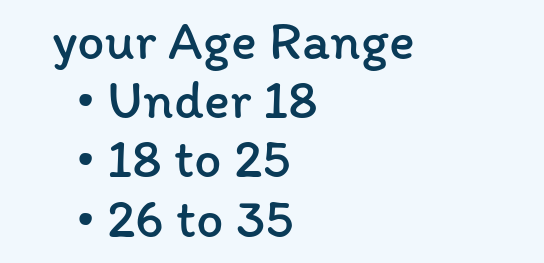your Age Range
  • Under 18
  • 18 to 25
  • 26 to 35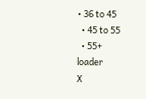• 36 to 45
  • 45 to 55
  • 55+
loader
X